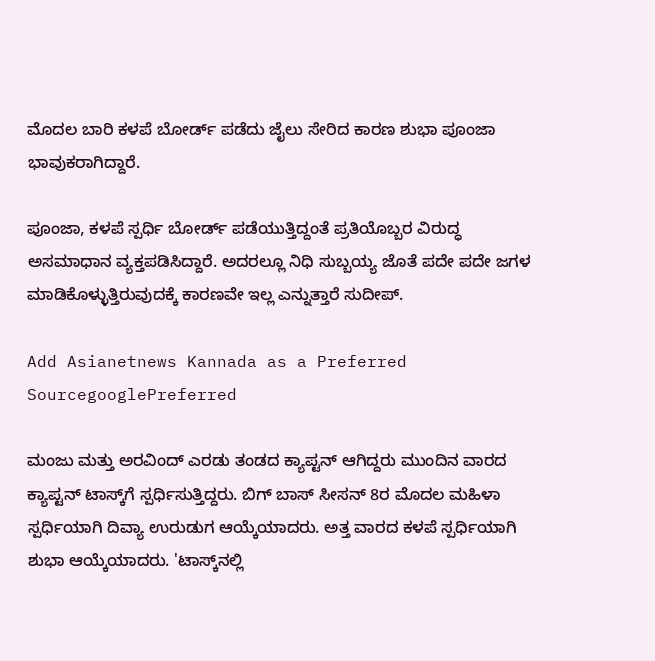ಮೊದಲ ಬಾರಿ ಕಳಪೆ ಬೋರ್ಡ್ ಪಡೆದು ಜೈಲು ಸೇರಿದ ಕಾರಣ ಶುಭಾ ಪೂಂಜಾ ಭಾವುಕರಾಗಿದ್ದಾರೆ.

ಪೂಂಜಾ, ಕಳಪೆ ಸ್ಪರ್ಧಿ ಬೋರ್ಡ್ ಪಡೆಯುತ್ತಿದ್ದಂತೆ ಪ್ರತಿಯೊಬ್ಬರ ವಿರುದ್ಧ ಅಸಮಾಧಾನ ವ್ಯಕ್ತಪಡಿಸಿದ್ದಾರೆ. ಅದರಲ್ಲೂ ನಿಧಿ ಸುಬ್ಬಯ್ಯ ಜೊತೆ ಪದೇ ಪದೇ ಜಗಳ ಮಾಡಿಕೊಳ್ಳುತ್ತಿರುವುದಕ್ಕೆ ಕಾರಣವೇ ಇಲ್ಲ ಎನ್ನುತ್ತಾರೆ ಸುದೀಪ್.

Add Asianetnews Kannada as a Preferred SourcegooglePreferred

ಮಂಜು ಮತ್ತು ಅರವಿಂದ್ ಎರಡು ತಂಡದ ಕ್ಯಾಪ್ಟನ್ ಆಗಿದ್ದರು ಮುಂದಿನ ವಾರದ ಕ್ಯಾಪ್ಟನ್ ಟಾಸ್ಕ್‌ಗೆ ಸ್ಪರ್ಧಿಸುತ್ತಿದ್ದರು. ಬಿಗ್ ಬಾಸ್ ಸೀಸನ್ 8ರ ಮೊದಲ ಮಹಿಳಾ ಸ್ಪರ್ಧಿಯಾಗಿ ದಿವ್ಯಾ ಉರುಡುಗ ಆಯ್ಕೆಯಾದರು. ಅತ್ತ ವಾರದ ಕಳಪೆ ಸ್ಪರ್ಧಿಯಾಗಿ ಶುಭಾ ಆಯ್ಕೆಯಾದರು. 'ಟಾಸ್ಕ್‌ನಲ್ಲಿ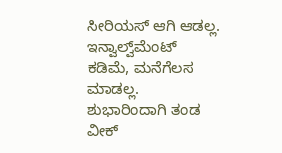ಸೀರಿಯಸ್‌ ಆಗಿ ಆಡಲ್ಲ. ಇನ್ವಾಲ್ವ್‌ಮೆಂಟ್ ಕಡಿಮೆ, ಮನೆಗೆಲಸ ಮಾಡಲ್ಲ. ಶುಭಾರಿಂದಾಗಿ ತಂಡ ವೀಕ್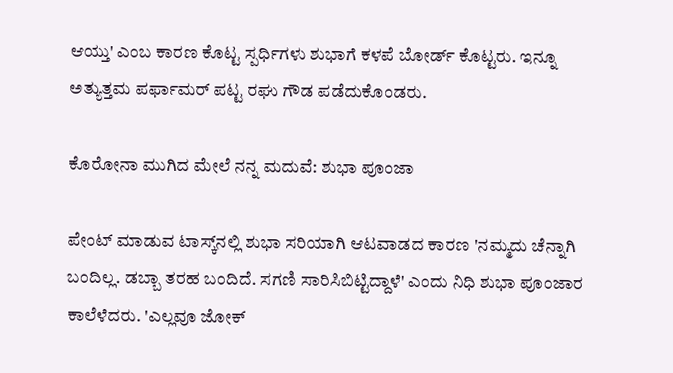ಆಯ್ತು' ಎಂಬ ಕಾರಣ ಕೊಟ್ಟ ಸ್ಪರ್ಧಿಗಳು ಶುಭಾಗೆ ಕಳಪೆ ಬೋರ್ಡ್‌ ಕೊಟ್ಟರು. ಇನ್ನೂ ಅತ್ಯುತ್ತಮ ಪರ್ಫಾಮರ್ ಪಟ್ಟ ರಘು ಗೌಡ ಪಡೆದುಕೊಂಡರು.

ಕೊರೋನಾ ಮುಗಿದ ಮೇಲೆ ನನ್ನ ಮದುವೆ: ಶುಭಾ ಪೂಂಜಾ

ಪೇಂಟ್ ಮಾಡುವ ಟಾಸ್ಕ್‌ನಲ್ಲಿ ಶುಭಾ ಸರಿಯಾಗಿ ಆಟವಾಡದ ಕಾರಣ 'ನಮ್ಮದು ಚೆನ್ನಾಗಿ ಬಂದಿಲ್ಲ. ಡಬ್ಬಾ ತರಹ ಬಂದಿದೆ. ಸಗಣಿ ಸಾರಿಸಿಬಿಟ್ಟಿದ್ದಾಳೆ' ಎಂದು ನಿಧಿ ಶುಭಾ ಪೂಂಜಾರ ಕಾಲೆಳೆದರು. 'ಎಲ್ಲವೂ ಜೋಕ್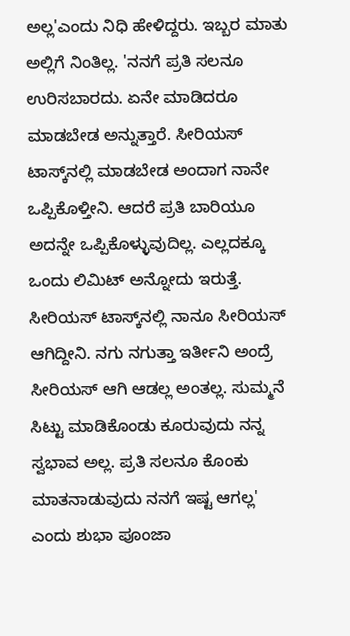ಅಲ್ಲ'ಎಂದು ನಿಧಿ ಹೇಳಿದ್ದರು. ಇಬ್ಬರ ಮಾತು ಅಲ್ಲಿಗೆ ನಿಂತಿಲ್ಲ. 'ನನಗೆ ಪ್ರತಿ ಸಲನೂ ಉರಿಸಬಾರದು. ಏನೇ ಮಾಡಿದರೂ ಮಾಡಬೇಡ ಅನ್ನುತ್ತಾರೆ. ಸೀರಿಯಸ್ ಟಾಸ್ಕ್‌ನಲ್ಲಿ ಮಾಡಬೇಡ ಅಂದಾಗ ನಾನೇ ಒಪ್ಪಿಕೊಳ್ತೀನಿ. ಆದರೆ ಪ್ರತಿ ಬಾರಿಯೂ ಅದನ್ನೇ ಒಪ್ಪಿಕೊಳ್ಳುವುದಿಲ್ಲ. ಎಲ್ಲದಕ್ಕೂ ಒಂದು ಲಿಮಿಟ್ ಅನ್ನೋದು ಇರುತ್ತೆ. ಸೀರಿಯಸ್ ಟಾಸ್ಕ್‌ನಲ್ಲಿ ನಾನೂ ಸೀರಿಯಸ್‌ ಆಗಿದ್ದೀನಿ. ನಗು ನಗುತ್ತಾ ಇರ್ತೀನಿ ಅಂದ್ರೆ ಸೀರಿಯಸ್ ಆಗಿ ಆಡಲ್ಲ ಅಂತಲ್ಲ. ಸುಮ್ಮನೆ ಸಿಟ್ಟು ಮಾಡಿಕೊಂಡು ಕೂರುವುದು ನನ್ನ ಸ್ವಭಾವ ಅಲ್ಲ. ಪ್ರತಿ ಸಲನೂ ಕೊಂಕು ಮಾತನಾಡುವುದು ನನಗೆ ಇಷ್ಟ ಆಗಲ್ಲ' ಎಂದು ಶುಭಾ ಪೂಂಜಾ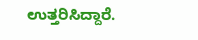ಉತ್ತರಿಸಿದ್ದಾರೆ.